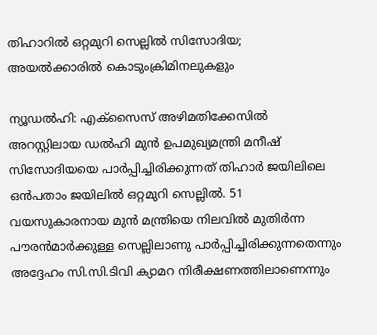തിഹാറില്‍ ഒറ്റമുറി സെല്ലില്‍ സിസോദിയ; അയല്‍ക്കാരില്‍ കൊടുംക്രിമിനലുകളും

ന്യൂഡല്‍ഹി: എക്സൈസ് അഴിമതിക്കേസില്‍ അറസ്റ്റിലായ ഡല്‍ഹി മുന്‍ ഉപമുഖ്യമന്ത്രി മനീഷ് സിസോദിയയെ പാര്‍പ്പിച്ചിരിക്കുന്നത് തിഹാര്‍ ജയിലിലെ ഒന്‍പതാം ജയിലില്‍ ഒറ്റമുറി സെല്ലില്‍. 51 വയസുകാരനായ മുന്‍ മന്ത്രിയെ നിലവില്‍ മുതിര്‍ന്ന പൗരന്‍മാര്‍ക്കുള്ള സെല്ലിലാണു പാര്‍പ്പിച്ചിരിക്കുന്നതെന്നും അദ്ദേഹം സി.സി.ടിവി ക്യാമറ നിരീക്ഷണത്തിലാണെന്നും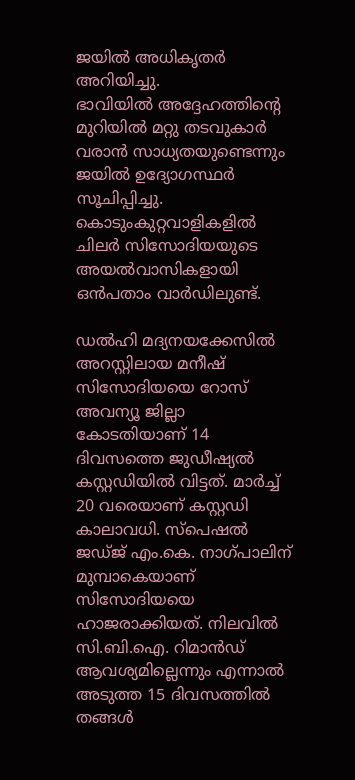ജയില്‍ അധികൃതര്‍ അറിയിച്ചു.
ഭാവിയില്‍ അദ്ദേഹത്തിന്റെ മുറിയില്‍ മറ്റു തടവുകാര്‍ വരാന്‍ സാധ്യതയുണ്ടെന്നും ജയില്‍ ഉദ്യോഗസ്ഥര്‍ സൂചിപ്പിച്ചു. കൊടുംകുറ്റവാളികളില്‍ ചിലര്‍ സിസോദിയയുടെ അയല്‍വാസികളായി ഒന്‍പതാം വാര്‍ഡിലുണ്ട്.

ഡല്‍ഹി മദ്യനയക്കേസില്‍ അറസ്റ്റിലായ മനീഷ് സിസോദിയയെ റോസ് അവന്യൂ ജില്ലാ കോടതിയാണ് 14 ദിവസത്തെ ജുഡീഷ്യല്‍ കസ്റ്റഡിയില്‍ വിട്ടത്. മാര്‍ച്ച് 20 വരെയാണ് കസ്റ്റഡി കാലാവധി. സ്‌പെഷല്‍ ജഡ്ജ് എം.കെ. നാഗ്പാലിന് മുമ്പാകെയാണ് സിസോദിയയെ ഹാജരാക്കിയത്. നിലവില്‍ സി.ബി.ഐ. റിമാന്‍ഡ് ആവശ്യമില്ലെന്നും എന്നാല്‍ അടുത്ത 15 ദിവസത്തില്‍ തങ്ങള്‍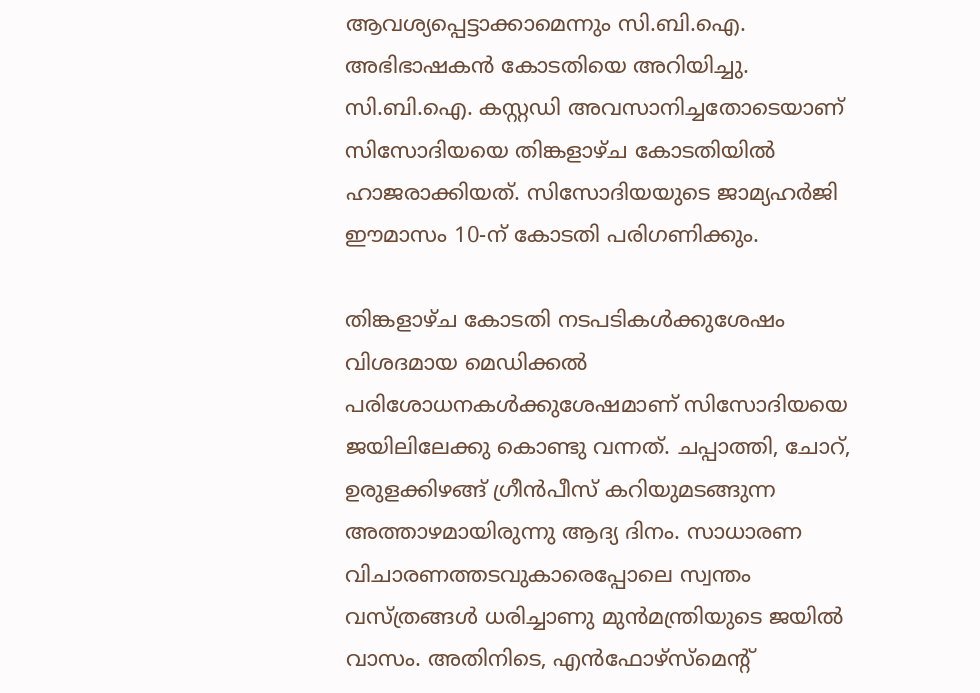ആവശ്യപ്പെട്ടാക്കാമെന്നും സി.ബി.ഐ. അഭിഭാഷകന്‍ കോടതിയെ അറിയിച്ചു. സി.ബി.ഐ. കസ്റ്റഡി അവസാനിച്ചതോടെയാണ് സിസോദിയയെ തിങ്കളാഴ്ച കോടതിയില്‍ ഹാജരാക്കിയത്. സിസോദിയയുടെ ജാമ്യഹര്‍ജി ഈമാസം 10-ന് കോടതി പരിഗണിക്കും.

തിങ്കളാഴ്ച കോടതി നടപടികള്‍ക്കുശേഷം വിശദമായ മെഡിക്കല്‍ പരിശോധനകള്‍ക്കുശേഷമാണ് സിസോദിയയെ ജയിലിലേക്കു കൊണ്ടു വന്നത്. ചപ്പാത്തി, ചോറ്, ഉരുളക്കിഴങ്ങ് ഗ്രീന്‍പീസ് കറിയുമടങ്ങുന്ന അത്താഴമായിരുന്നു ആദ്യ ദിനം. സാധാരണ വിചാരണത്തടവുകാരെപ്പോലെ സ്വന്തം വസ്ത്രങ്ങള്‍ ധരിച്ചാണു മുന്‍മന്ത്രിയുടെ ജയില്‍ വാസം. അതിനിടെ, എന്‍ഫോഴ്‌സ്‌മെന്റ്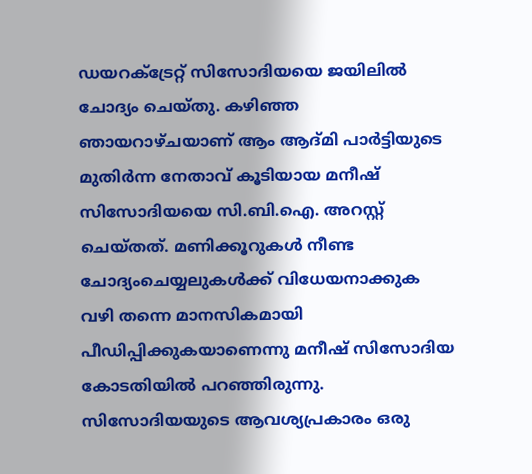ഡയറക്‌ട്രേറ്റ് സിസോദിയയെ ജയിലില്‍ ചോദ്യം ചെയ്തു. കഴിഞ്ഞ ഞായറാഴ്ചയാണ് ആം ആദ്മി പാര്‍ട്ടിയുടെ മുതിര്‍ന്ന നേതാവ് കൂടിയായ മനീഷ് സിസോദിയയെ സി.ബി.ഐ. അറസ്റ്റ് ചെയ്തത്. മണിക്കൂറുകള്‍ നീണ്ട ചോദ്യംചെയ്യലുകള്‍ക്ക് വിധേയനാക്കുക വഴി തന്നെ മാനസികമായി പീഡിപ്പിക്കുകയാണെന്നു മനീഷ് സിസോദിയ കോടതിയില്‍ പറഞ്ഞിരുന്നു. സിസോദിയയുടെ ആവശ്യപ്രകാരം ഒരു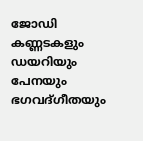ജോഡി കണ്ണടകളും ഡയറിയും പേനയും ഭഗവദ്ഗീതയും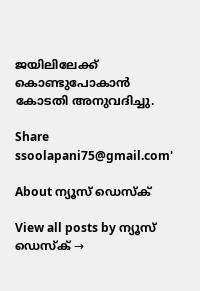ജയിലിലേക്ക് കൊണ്ടുപോകാന്‍ കോടതി അനുവദിച്ചു.

Share
ssoolapani75@gmail.com'

About ന്യൂസ് ഡെസ്ക്

View all posts by ന്യൂസ് ഡെസ്ക് →